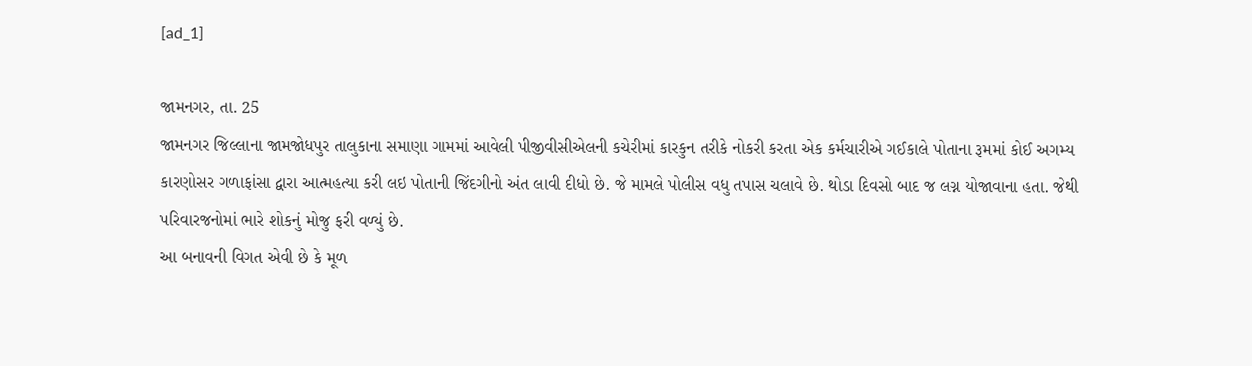[ad_1]

જામનગર, તા. 25
જામનગર જિલ્લાના જામજોધપુર તાલુકાના સમાણા ગામમાં આવેલી પીજીવીસીએલની કચેરીમાં કારકુન તરીકે નોકરી કરતા એક કર્મચારીએ ગઈકાલે પોતાના રૂમમાં કોઈ અગમ્ય કારણોસર ગળાફાંસા દ્વારા આત્મહત્યા કરી લઇ પોતાની જિંદગીનો અંત લાવી દીધો છે. જે મામલે પોલીસ વધુ તપાસ ચલાવે છે. થોડા દિવસો બાદ જ લગ્ન યોજાવાના હતા. જેથી પરિવારજનોમાં ભારે શોકનું મોજુ ફરી વળ્યું છે.
આ બનાવની વિગત એવી છે કે મૂળ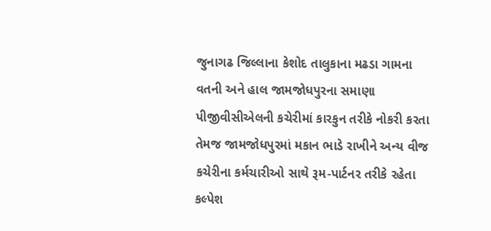જુનાગઢ જિલ્લાના કેશોદ તાલુકાના મઢડા ગામના વતની અને હાલ જામજોધપુરના સમાણા પીજીવીસીએલની કચેરીમાં કારકુન તરીકે નોકરી કરતા તેમજ જામજોધપુરમાં મકાન ભાડે રાખીને અન્ય વીજ કચેરીના કર્મચારીઓ સાથે રૂમ-પાર્ટનર તરીકે રહેતા કલ્પેશ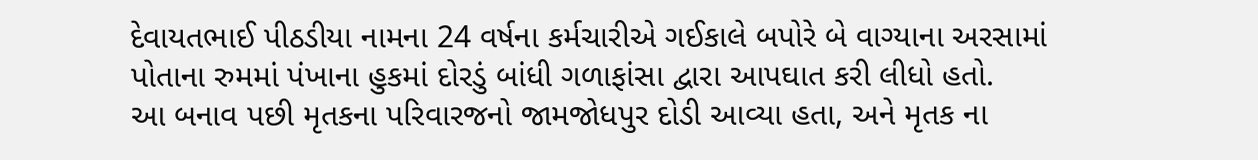દેવાયતભાઈ પીઠડીયા નામના 24 વર્ષના કર્મચારીએ ગઈકાલે બપોરે બે વાગ્યાના અરસામાં પોતાના રુમમાં પંખાના હુકમાં દોરડું બાંધી ગળાફાંસા દ્વારા આપઘાત કરી લીધો હતો.
આ બનાવ પછી મૃતકના પરિવારજનો જામજોધપુર દોડી આવ્યા હતા, અને મૃતક ના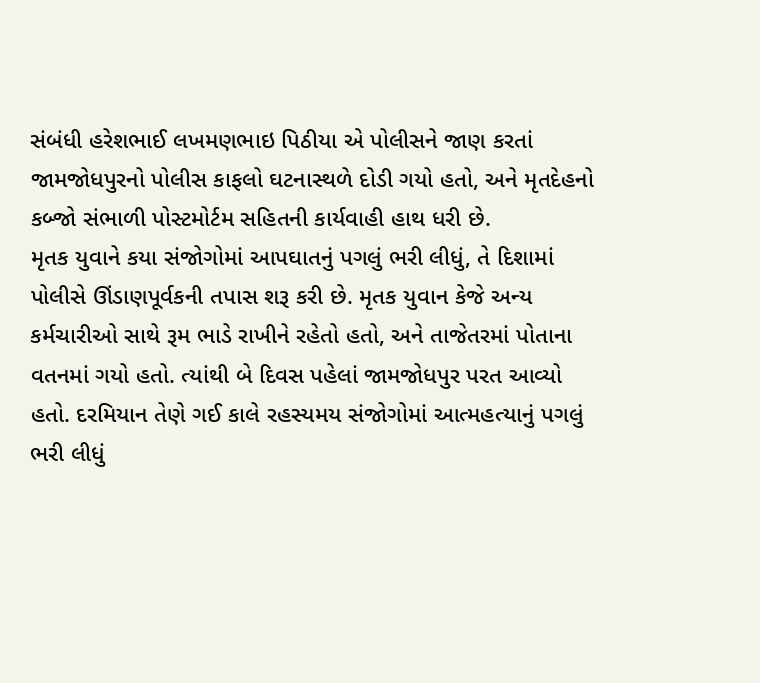સંબંધી હરેશભાઈ લખમણભાઇ પિઠીયા એ પોલીસને જાણ કરતાં જામજોધપુરનો પોલીસ કાફલો ઘટનાસ્થળે દોડી ગયો હતો, અને મૃતદેહનો કબ્જો સંભાળી પોસ્ટમોર્ટમ સહિતની કાર્યવાહી હાથ ધરી છે.
મૃતક યુવાને કયા સંજોગોમાં આપઘાતનું પગલું ભરી લીધું, તે દિશામાં પોલીસે ઊંડાણપૂર્વકની તપાસ શરૂ કરી છે. મૃતક યુવાન કેજે અન્ય કર્મચારીઓ સાથે રૂમ ભાડે રાખીને રહેતો હતો, અને તાજેતરમાં પોતાના વતનમાં ગયો હતો. ત્યાંથી બે દિવસ પહેલાં જામજોધપુર પરત આવ્યો હતો. દરમિયાન તેણે ગઈ કાલે રહસ્યમય સંજોગોમાં આત્મહત્યાનું પગલું ભરી લીધું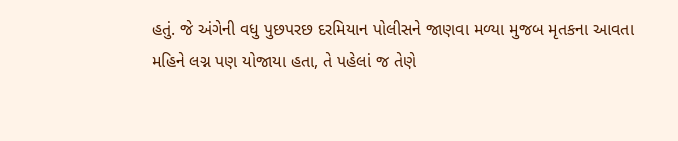હતું. જે અંગેની વધુ પુછપરછ દરમિયાન પોલીસને જાણવા મળ્યા મુજબ મૃતકના આવતા મહિને લગ્ન પણ યોજાયા હતા, તે પહેલાં જ તેણે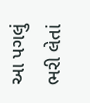આ પગલું ભરી લેતાં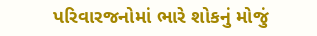પરિવારજનોમાં ભારે શોકનું મોજું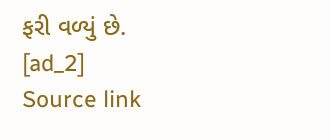ફરી વળ્યું છે.
[ad_2]
Source link